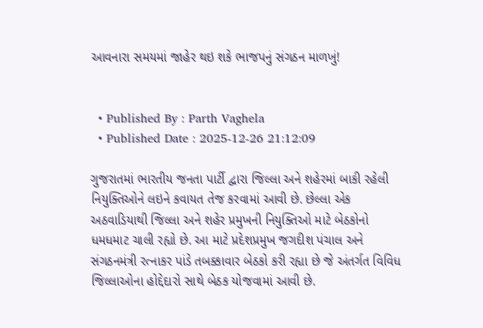આવનારા સમયમાં જાહેર થઇ શકે ભાજપનું સંગઠન માળખું!


  • Published By : Parth Vaghela
  • Published Date : 2025-12-26 21:12:09

ગુજરાતમાં ભારતીય જનતા પાર્ટી દ્વારા જિલ્લા અને શહેરમાં બાકી રહેલી નિયુક્તિઓને લઇને કવાયત તેજ કરવામાં આવી છે. છેલ્લા એક અઠવાડિયાથી જિલ્લા અને શહેર પ્રમુખની નિયુક્તિઓ માટે બેઠકોનો ધમધમાટ ચાલી રહ્યો છે. આ માટે પ્રદેશપ્રમુખ જગદીશ પંચાલ અને સંગઠનમંત્રી રત્નાકર પાંડે તબક્કાવાર બેઠકો કરી રહ્યા છે જે અંતર્ગત વિવિધ જિલ્લાઓના હોદ્દેદારો સાથે બેઠક યોજવામાં આવી છે.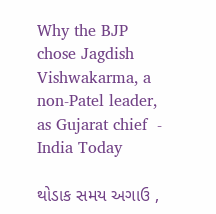Why the BJP chose Jagdish Vishwakarma, a non-Patel leader, as Gujarat chief  - India Today

થોડાક સમય અગાઉ ,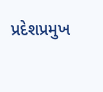પ્રદેશપ્રમુખ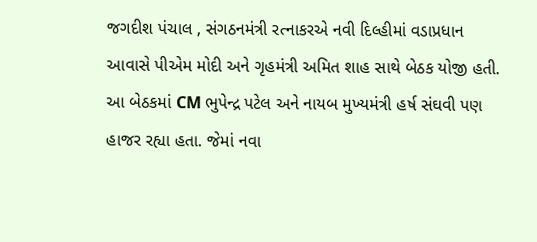જગદીશ પંચાલ , સંગઠનમંત્રી રત્નાકરએ નવી દિલ્હીમાં વડાપ્રધાન આવાસે પીએમ મોદી અને ગૃહમંત્રી અમિત શાહ સાથે બેઠક યોજી હતી. આ બેઠકમાં CM ભુપેન્દ્ર પટેલ અને નાયબ મુખ્યમંત્રી હર્ષ સંઘવી પણ હાજર રહ્યા હતા. જેમાં નવા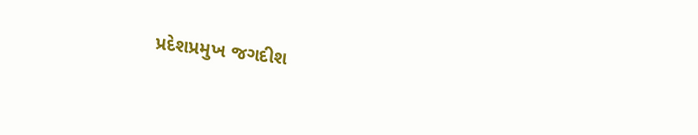પ્રદેશપ્રમુખ જગદીશ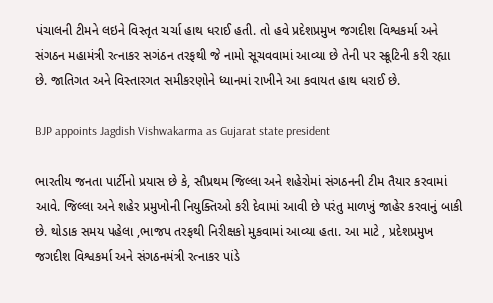પંચાલની ટીમને લઇને વિસ્તૃત ચર્ચા હાથ ધરાઈ હતી. તો હવે પ્રદેશપ્રમુખ જગદીશ વિશ્વકર્મા અને સંગઠન મહામંત્રી રત્નાકર સગંઠન તરફથી જે નામો સૂચવવામાં આવ્યા છે તેની પર સ્ક્રૂટિની કરી રહ્યા છે. જાતિગત અને વિસ્તારગત સમીકરણોને ધ્યાનમાં રાખીને આ કવાયત હાથ ધરાઈ છે.

BJP appoints Jagdish Vishwakarma as Gujarat state president

ભારતીય જનતા પાર્ટીનો પ્રયાસ છે કે, સૌપ્રથમ જિલ્લા અને શહેરોમાં સંગઠનની ટીમ તૈયાર કરવામાં આવે. જિલ્લા અને શહેર પ્રમુખોની નિયુક્તિઓ કરી દેવામાં આવી છે પરંતુ માળખું જાહેર કરવાનું બાકી છે. થોડાક સમય પહેલા ,ભાજપ તરફથી નિરીક્ષકો મુકવામાં આવ્યા હતા. આ માટે , પ્રદેશપ્રમુખ જગદીશ વિશ્વકર્મા અને સંગઠનમંત્રી રત્નાકર પાંડે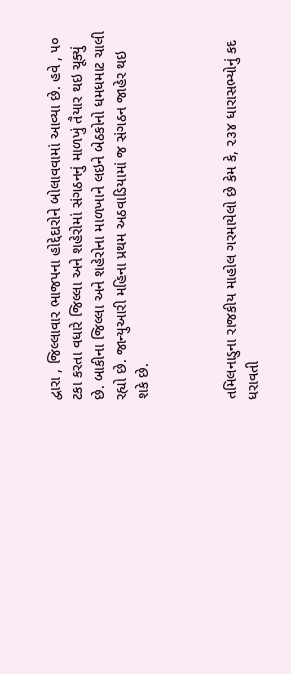દ્વારા , જિલ્લાવાર ભાજપના હોદ્દેદારોને બોલાવવામાં આવ્યા છે. હવે , ૫૦ ટકા કરતા વધારે જિલ્લા અને શહેરોમાં સંગઠનનું માળખું તૈયાર થઇ ચૂક્યું છે. બાકીના જિલ્લા અને શહેરોના માળખાને લઇને બેઠકોનો ધમધમાટ ચાલી રહ્યો છે. જાન્યુઆરી મહિના પ્રથમ અઠવાડિયામાં જ સંગઠન જાહેર થઇ શકે છે.



તમિલનાડુના રાજકીય માહોલ ગરમાયેલો છે કેમ કે, ૨૩૪ ધારાસભ્યોનું કદ ધરાવતી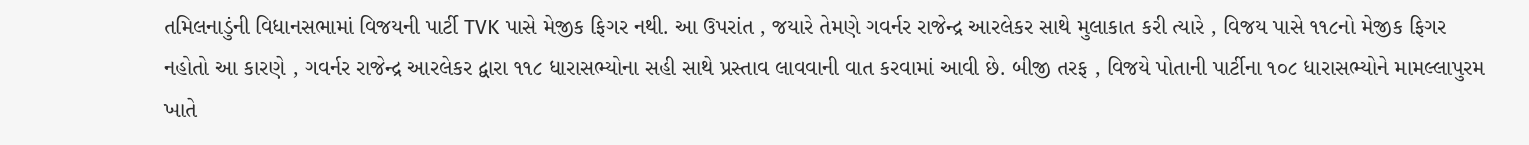તમિલનાડુંની વિધાનસભામાં વિજયની પાર્ટી TVK પાસે મેજીક ફિગર નથી. આ ઉપરાંત , જયારે તેમણે ગવર્નર રાજેન્દ્ર આરલેકર સાથે મુલાકાત કરી ત્યારે , વિજય પાસે ૧૧૮નો મેજીક ફિગર નહોતો આ કારણે , ગવર્નર રાજેન્દ્ર આરલેકર દ્વારા ૧૧૮ ધારાસભ્યોના સહી સાથે પ્રસ્તાવ લાવવાની વાત કરવામાં આવી છે. બીજી તરફ , વિજયે પોતાની પાર્ટીના ૧૦૮ ધારાસભ્યોને મામલ્લાપુરમ ખાતે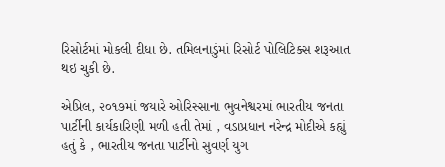રિસોર્ટમાં મોકલી દીધા છે. તમિલનાડુંમાં રિસોર્ટ પોલિટિક્સ શરૂઆત થઇ ચુકી છે.

એપ્રિલ, ૨૦૧૭માં જયારે ઓરિસ્સાના ભુવનેશ્વરમાં ભારતીય જનતા પાર્ટીની કાર્યકારિણી મળી હતી તેમાં , વડાપ્રધાન નરેન્દ્ર મોદીએ કહ્યું હતું કે , ભારતીય જનતા પાર્ટીનો સુવર્ણ યુગ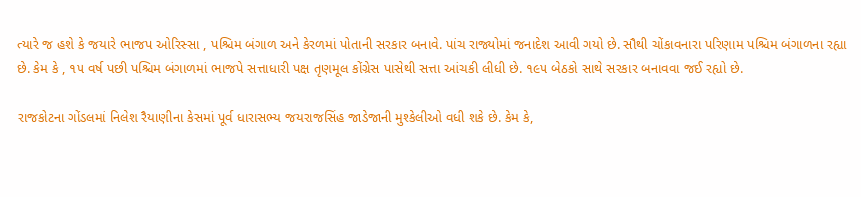ત્યારે જ હશે કે જયારે ભાજપ ઓરિસ્સા , પશ્ચિમ બંગાળ અને કેરળમાં પોતાની સરકાર બનાવે. પાંચ રાજ્યોમાં જનાદેશ આવી ગયો છે. સૌથી ચોંકાવનારા પરિણામ પશ્ચિમ બંગાળના રહ્યા છે. કેમ કે , ૧૫ વર્ષ પછી પશ્ચિમ બંગાળમાં ભાજપે સત્તાધારી પક્ષ તૃણમૂલ કોંગ્રેસ પાસેથી સત્તા આંચકી લીધી છે. ૧૯૫ બેઠકો સાથે સરકાર બનાવવા જઈ રહ્યો છે.

રાજકોટના ગોંડલમાં નિલેશ રૈયાણીના કેસમાં પૂર્વ ધારાસભ્ય જયરાજસિંહ જાડેજાની મુશ્કેલીઓ વધી શકે છે. કેમ કે,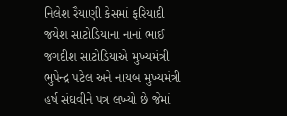નિલેશ રૈયાણી કેસમાં ફરિયાદી જયેશ સાટોડિયાના નાનાં ભાઈ જગદીશ સાટોડિયાએ મુખ્યમંત્રી ભુપેન્દ્ર પટેલ અને નાયબ મુખ્યમંત્રી હર્ષ સંઘવીને પત્ર લખ્યો છે જેમાં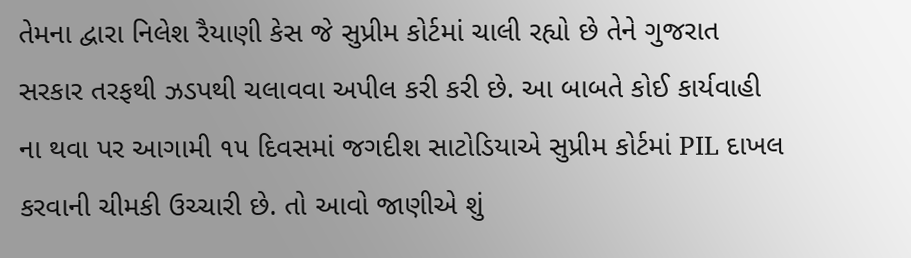તેમના દ્વારા નિલેશ રૈયાણી કેસ જે સુપ્રીમ કોર્ટમાં ચાલી રહ્યો છે તેને ગુજરાત સરકાર તરફથી ઝડપથી ચલાવવા અપીલ કરી કરી છે. આ બાબતે કોઈ કાર્યવાહી ના થવા પર આગામી ૧૫ દિવસમાં જગદીશ સાટોડિયાએ સુપ્રીમ કોર્ટમાં PIL દાખલ કરવાની ચીમકી ઉચ્ચારી છે. તો આવો જાણીએ શું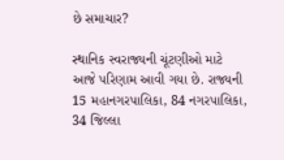છે સમાચાર?

સ્થાનિક સ્વરાજ્યની ચૂંટણીઓ માટે આજે પરિણામ આવી ગયા છે. રાજ્યની 15 મહાનગરપાલિકા, 84 નગરપાલિકા, 34 જિલ્લા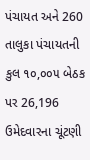પંચાયત અને 260 તાલુકા પંચાયતની કુલ ૧૦,૦૦૫ બેઠક પર 26,196 ઉમેદવારના ચૂંટણી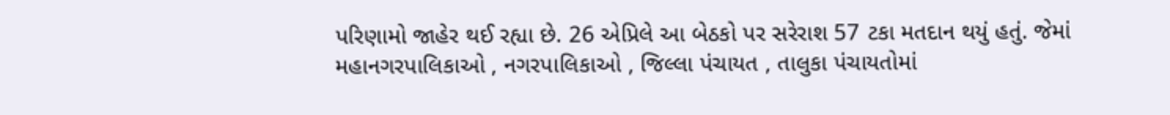પરિણામો જાહેર થઈ રહ્યા છે. 26 એપ્રિલે આ બેઠકો પર સરેરાશ 57 ટકા મતદાન થયું હતું. જેમાં મહાનગરપાલિકાઓ , નગરપાલિકાઓ , જિલ્લા પંચાયત , તાલુકા પંચાયતોમાં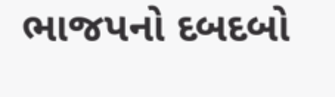ભાજપનો દબદબો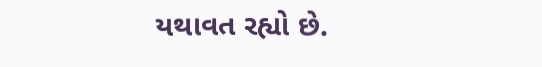યથાવત રહ્યો છે.